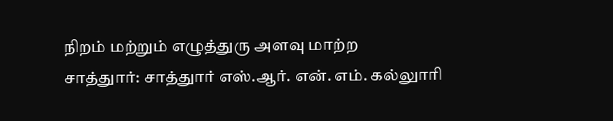நிறம் மற்றும் எழுத்துரு அளவு மாற்ற
சாத்துார்: சாத்துார் எஸ்.ஆர். என். எம். கல்லுாரி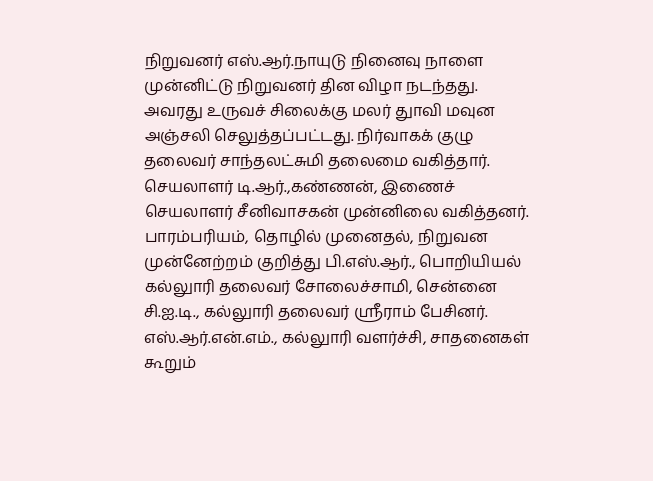நிறுவனர் எஸ்.ஆர்.நாயுடு நினைவு நாளை முன்னிட்டு நிறுவனர் தின விழா நடந்தது.
அவரது உருவச் சிலைக்கு மலர் துாவி மவுன அஞ்சலி செலுத்தப்பட்டது. நிர்வாகக் குழு தலைவர் சாந்தலட்சுமி தலைமை வகித்தார். செயலாளர் டி.ஆர்.,கண்ணன், இணைச் செயலாளர் சீனிவாசகன் முன்னிலை வகித்தனர். பாரம்பரியம், தொழில் முனைதல், நிறுவன முன்னேற்றம் குறித்து பி.எஸ்.ஆர்., பொறியியல் கல்லுாரி தலைவர் சோலைச்சாமி, சென்னை சி.ஐ.டி., கல்லுாரி தலைவர் ஸ்ரீராம் பேசினர்.
எஸ்.ஆர்.என்.எம்., கல்லுாரி வளர்ச்சி, சாதனைகள் கூறும்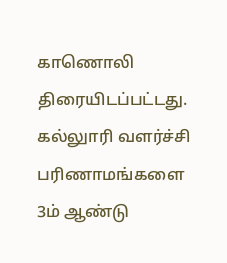காணொலி திரையிடப்பட்டது. கல்லுாரி வளர்ச்சி பரிணாமங்களை 3ம் ஆண்டு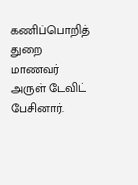கணிப்பொறித் துறை மாணவர் அருள் டேவிட் பேசினார்.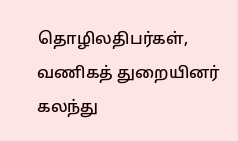தொழிலதிபர்கள், வணிகத் துறையினர் கலந்து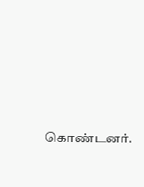கொண்டனர்.